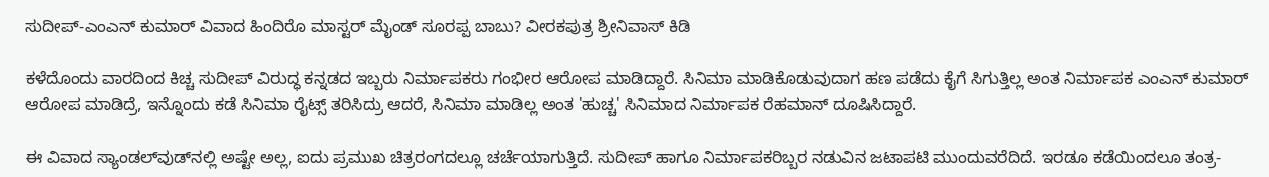ಸುದೀಪ್-ಎಂಎನ್ ಕುಮಾರ್ ವಿವಾದ ಹಿಂದಿರೊ ಮಾಸ್ಟರ್ ಮೈಂಡ್ ಸೂರಪ್ಪ ಬಾಬು? ವೀರಕಪುತ್ರ ಶ್ರೀನಿವಾಸ್ ಕಿಡಿ

ಕಳೆದೊಂದು ವಾರದಿಂದ ಕಿಚ್ಚ ಸುದೀಪ್ ವಿರುದ್ಧ ಕನ್ನಡದ ಇಬ್ಬರು ನಿರ್ಮಾಪಕರು ಗಂಭೀರ ಆರೋಪ ಮಾಡಿದ್ದಾರೆ. ಸಿನಿಮಾ ಮಾಡಿಕೊಡುವುದಾಗ ಹಣ ಪಡೆದು ಕೈಗೆ ಸಿಗುತ್ತಿಲ್ಲ ಅಂತ ನಿರ್ಮಾಪಕ ಎಂಎನ್ ಕುಮಾರ್ ಆರೋಪ ಮಾಡಿದ್ರೆ, ಇನ್ನೊಂದು ಕಡೆ ಸಿನಿಮಾ ರೈಟ್ಸ್ ತರಿಸಿದ್ರು ಆದರೆ, ಸಿನಿಮಾ ಮಾಡಿಲ್ಲ ಅಂತ 'ಹುಚ್ಚ' ಸಿನಿಮಾದ ನಿರ್ಮಾಪಕ ರೆಹಮಾನ್ ದೂಷಿಸಿದ್ದಾರೆ.

ಈ ವಿವಾದ ಸ್ಯಾಂಡಲ್‌ವುಡ್‌ನಲ್ಲಿ ಅಷ್ಟೇ ಅಲ್ಲ, ಐದು ಪ್ರಮುಖ ಚಿತ್ರರಂಗದಲ್ಲೂ ಚರ್ಚೆಯಾಗುತ್ತಿದೆ. ಸುದೀಪ್ ಹಾಗೂ ನಿರ್ಮಾಪಕರಿಬ್ಬರ ನಡುವಿನ ಜಟಾಪಟಿ ಮುಂದುವರೆದಿದೆ. ಇರಡೂ ಕಡೆಯಿಂದಲೂ ತಂತ್ರ-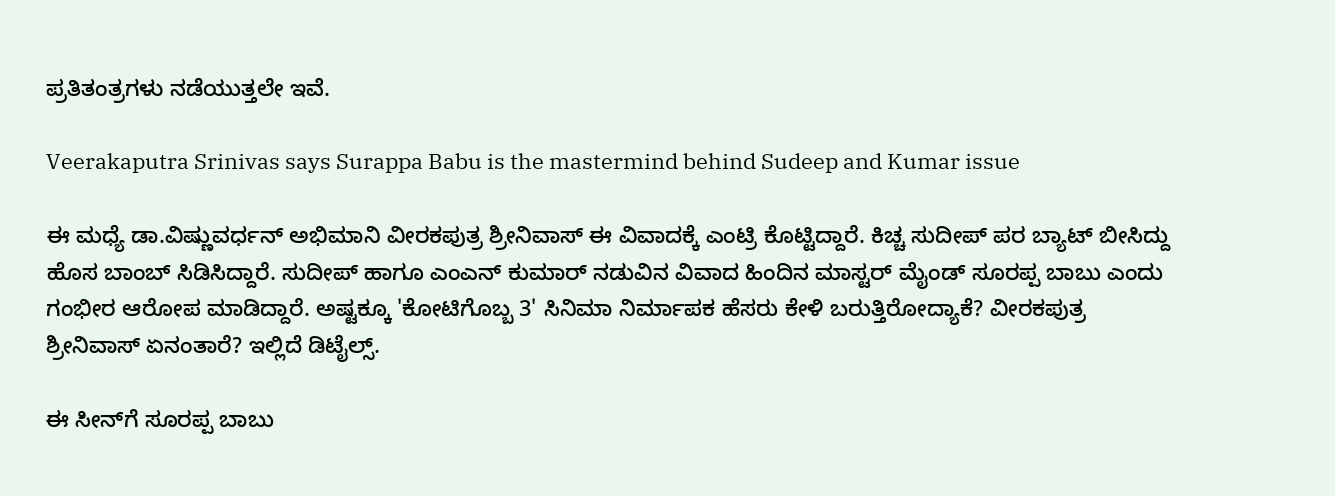ಪ್ರತಿತಂತ್ರಗಳು ನಡೆಯುತ್ತಲೇ ಇವೆ.

Veerakaputra Srinivas says Surappa Babu is the mastermind behind Sudeep and Kumar issue

ಈ ಮಧ್ಯೆ ಡಾ.ವಿಷ್ಣುವರ್ಧನ್ ಅಭಿಮಾನಿ ವೀರಕಪುತ್ರ ಶ್ರೀನಿವಾಸ್ ಈ ವಿವಾದಕ್ಕೆ ಎಂಟ್ರಿ ಕೊಟ್ಟಿದ್ದಾರೆ. ಕಿಚ್ಚ ಸುದೀಪ್ ಪರ ಬ್ಯಾಟ್ ಬೀಸಿದ್ದು ಹೊಸ ಬಾಂಬ್ ಸಿಡಿಸಿದ್ದಾರೆ. ಸುದೀಪ್ ಹಾಗೂ ಎಂಎನ್ ಕುಮಾರ್ ನಡುವಿನ ವಿವಾದ ಹಿಂದಿನ ಮಾಸ್ಟರ್ ಮೈಂಡ್ ಸೂರಪ್ಪ ಬಾಬು ಎಂದು ಗಂಭೀರ ಆರೋಪ ಮಾಡಿದ್ದಾರೆ. ಅಷ್ಟಕ್ಕೂ 'ಕೋಟಿಗೊಬ್ಬ 3' ಸಿನಿಮಾ ನಿರ್ಮಾಪಕ ಹೆಸರು ಕೇಳಿ ಬರುತ್ತಿರೋದ್ಯಾಕೆ? ವೀರಕಪುತ್ರ ಶ್ರೀನಿವಾಸ್‌ ಏನಂತಾರೆ? ಇಲ್ಲಿದೆ ಡಿಟೈಲ್ಸ್.

ಈ ಸೀನ್‌ಗೆ ಸೂರಪ್ಪ ಬಾಬು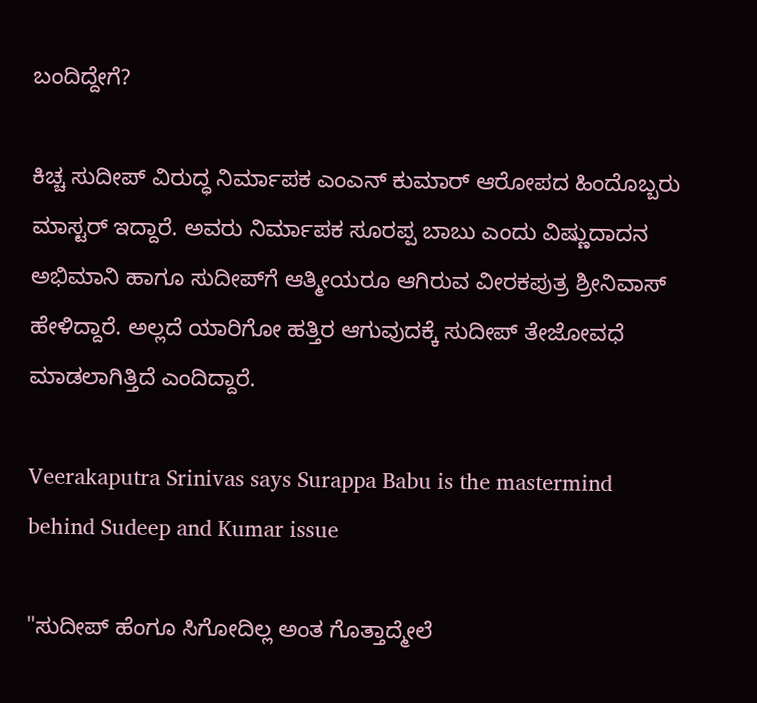ಬಂದಿದ್ದೇಗೆ?

ಕಿಚ್ಚ ಸುದೀಪ್ ವಿರುದ್ಧ ನಿರ್ಮಾಪಕ ಎಂಎನ್ ಕುಮಾರ್ ಆರೋಪದ ಹಿಂದೊಬ್ಬರು ಮಾಸ್ಟರ್ ಇದ್ದಾರೆ. ಅವರು ನಿರ್ಮಾಪಕ ಸೂರಪ್ಪ ಬಾಬು ಎಂದು ವಿಷ್ಣುದಾದನ ಅಭಿಮಾನಿ ಹಾಗೂ ಸುದೀಪ್‌ಗೆ ಆತ್ಮೀಯರೂ ಆಗಿರುವ ವೀರಕಪುತ್ರ ಶ್ರೀನಿವಾಸ್ ಹೇಳಿದ್ದಾರೆ. ಅಲ್ಲದೆ ಯಾರಿಗೋ ಹತ್ತಿರ ಆಗುವುದಕ್ಕೆ ಸುದೀಪ್ ತೇಜೋವಧೆ ಮಾಡಲಾಗಿತ್ತಿದೆ ಎಂದಿದ್ದಾರೆ.

Veerakaputra Srinivas says Surappa Babu is the mastermind behind Sudeep and Kumar issue

"ಸುದೀಪ್ ಹೆಂಗೂ ಸಿಗೋದಿಲ್ಲ ಅಂತ ಗೊತ್ತಾದ್ಮೇಲೆ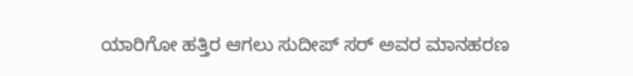ಯಾರಿಗೋ ಹತ್ತಿರ ಆಗಲು ಸುದೀಪ್ ಸರ್ ಅವರ ಮಾನಹರಣ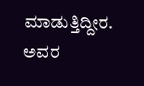ಮಾಡುತ್ತಿದ್ದೀರ. ಅವರ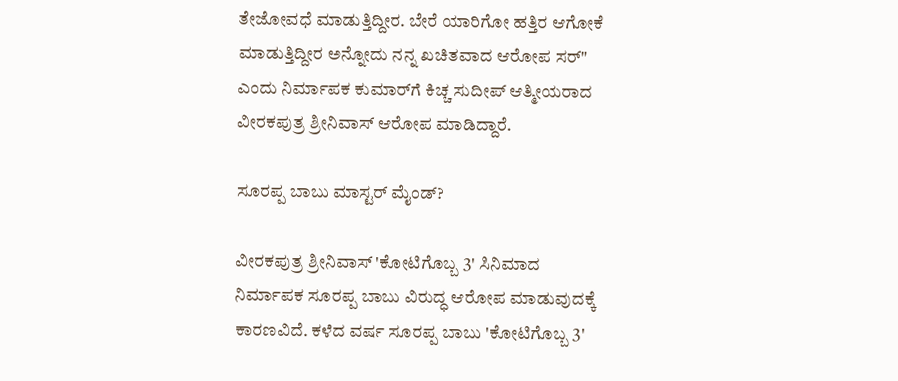ತೇಜೋವಧೆ ಮಾಡುತ್ತಿದ್ದೀರ. ಬೇರೆ ಯಾರಿಗೋ ಹತ್ತಿರ ಆಗೋಕೆ ಮಾಡುತ್ತಿದ್ದೀರ ಅನ್ನೋದು ನನ್ನ ಖಚಿತವಾದ ಆರೋಪ ಸರ್" ಎಂದು ನಿರ್ಮಾಪಕ ಕುಮಾರ್‌ಗೆ ಕಿಚ್ಚ ಸುದೀಪ್ ಆತ್ಮೀಯರಾದ ವೀರಕಪುತ್ರ ಶ್ರೀನಿವಾಸ್ ಆರೋಪ ಮಾಡಿದ್ದಾರೆ.

ಸೂರಪ್ಪ ಬಾಬು ಮಾಸ್ಟರ್ ಮೈಂಡ್?

ವೀರಕಪುತ್ರ ಶ್ರೀನಿವಾಸ್ 'ಕೋಟಿಗೊಬ್ಬ 3' ಸಿನಿಮಾದ ನಿರ್ಮಾಪಕ ಸೂರಪ್ಪ ಬಾಬು ವಿರುದ್ಧ ಆರೋಪ ಮಾಡುವುದಕ್ಕೆ ಕಾರಣವಿದೆ. ಕಳೆದ ವರ್ಷ ಸೂರಪ್ಪ ಬಾಬು 'ಕೋಟಿಗೊಬ್ಬ 3'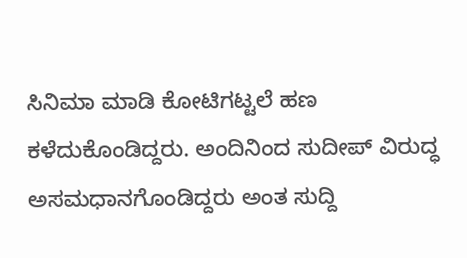ಸಿನಿಮಾ ಮಾಡಿ ಕೋಟಿಗಟ್ಟಲೆ ಹಣ ಕಳೆದುಕೊಂಡಿದ್ದರು. ಅಂದಿನಿಂದ ಸುದೀಪ್ ವಿರುದ್ಧ ಅಸಮಧಾನಗೊಂಡಿದ್ದರು ಅಂತ ಸುದ್ದಿ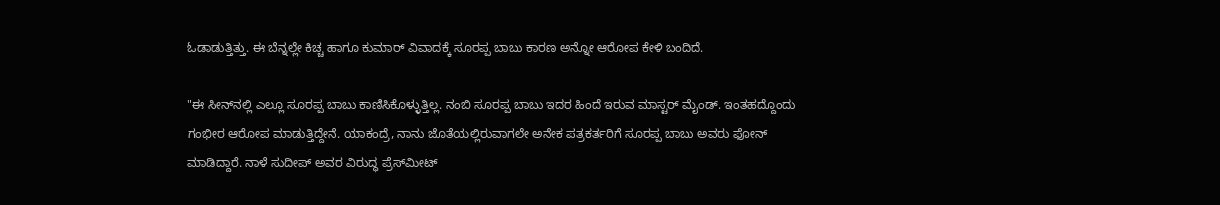ಓಡಾಡುತ್ತಿತ್ತು. ಈ ಬೆನ್ನಲ್ಲೇ ಕಿಚ್ಚ ಹಾಗೂ ಕುಮಾರ್ ವಿವಾದಕ್ಕೆ ಸೂರಪ್ಪ ಬಾಬು ಕಾರಣ ಅನ್ನೋ ಆರೋಪ ಕೇಳಿ ಬಂದಿದೆ.

"ಈ ಸೀನ್‌ನಲ್ಲಿ ಎಲ್ಲೂ ಸೂರಪ್ಪ ಬಾಬು ಕಾಣಿಸಿಕೊಳ್ಳುತ್ತಿಲ್ಲ. ನಂಬಿ ಸೂರಪ್ಪ ಬಾಬು ಇದರ ಹಿಂದೆ ಇರುವ ಮಾಸ್ಟರ್ ಮೈಂಡ್. ಇಂತಹದ್ದೊಂದು ಗಂಭೀರ ಆರೋಪ ಮಾಡುತ್ತಿದ್ದೇನೆ. ಯಾಕಂದ್ರೆ, ನಾನು ಜೊತೆಯಲ್ಲಿರುವಾಗಲೇ ಅನೇಕ ಪತ್ರಕರ್ತರಿಗೆ ಸೂರಪ್ಪ ಬಾಬು ಅವರು ಫೋನ್ ಮಾಡಿದ್ದಾರೆ. ನಾಳೆ ಸುದೀಪ್ ಅವರ ವಿರುದ್ಧ ಪ್ರೆಸ್‌ಮೀಟ್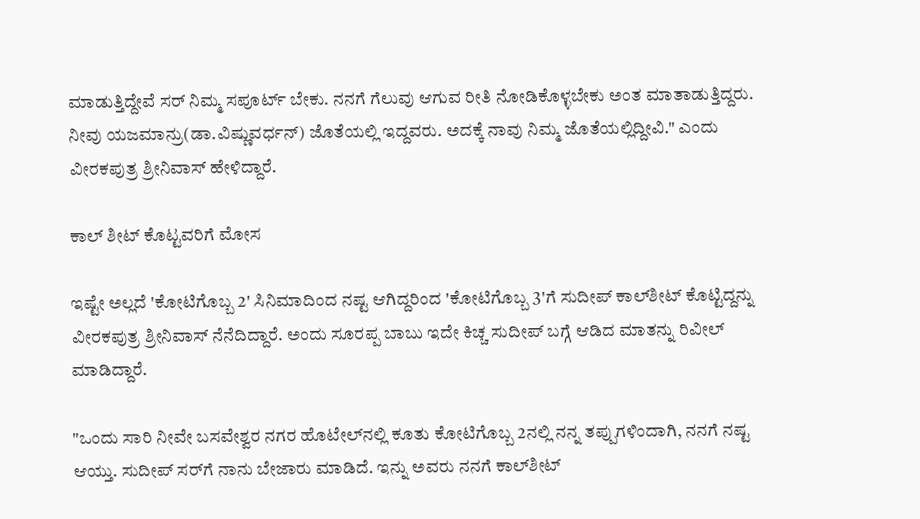ಮಾಡುತ್ತಿದ್ದೇವೆ ಸರ್ ನಿಮ್ಮ ಸಪೂರ್ಟ್ ಬೇಕು. ನನಗೆ ಗೆಲುವು ಆಗುವ ರೀತಿ ನೋಡಿಕೊಳ್ಳಬೇಕು ಅಂತ ಮಾತಾಡುತ್ತಿದ್ದರು. ನೀವು ಯಜಮಾನ್ರು(ಡಾ.ವಿಷ್ಣುವರ್ಧನ್) ಜೊತೆಯಲ್ಲಿ ಇದ್ದವರು. ಅದಕ್ಕೆ ನಾವು ನಿಮ್ಮ ಜೊತೆಯಲ್ಲಿದ್ದೀವಿ." ಎಂದು ವೀರಕಪುತ್ರ ಶ್ರೀನಿವಾಸ್ ಹೇಳಿದ್ದಾರೆ.

ಕಾಲ್ ಶೀಟ್ ಕೊಟ್ಟವರಿಗೆ ಮೋಸ

ಇಷ್ಟೇ ಅಲ್ಲದೆ 'ಕೋಟಿಗೊಬ್ಬ 2' ಸಿನಿಮಾದಿಂದ ನಷ್ಟ ಆಗಿದ್ದರಿಂದ 'ಕೋಟಿಗೊಬ್ಬ 3'ಗೆ ಸುದೀಪ್ ಕಾಲ್‌ಶೀಟ್ ಕೊಟ್ಟಿದ್ದನ್ನು ವೀರಕಪುತ್ರ ಶ್ರೀನಿವಾಸ್ ನೆನೆದಿದ್ದಾರೆ. ಅಂದು ಸೂರಪ್ಪ ಬಾಬು ಇದೇ ಕಿಚ್ಚ ಸುದೀಪ್ ಬಗ್ಗೆ ಆಡಿದ ಮಾತನ್ನು ರಿವೀಲ್ ಮಾಡಿದ್ದಾರೆ.

"ಒಂದು ಸಾರಿ ನೀವೇ ಬಸವೇಶ್ವರ ನಗರ ಹೊಟೇಲ್‌ನಲ್ಲಿ ಕೂತು ಕೋಟಿಗೊಬ್ಬ 2ನಲ್ಲಿ ನನ್ನ ತಪ್ಪುಗಳಿಂದಾಗಿ, ನನಗೆ ನಷ್ಟ ಆಯ್ತು. ಸುದೀಪ್ ಸರ್‌ಗೆ ನಾನು ಬೇಜಾರು ಮಾಡಿದೆ. ಇನ್ನು ಅವರು ನನಗೆ ಕಾಲ್‌ಶೀಟ್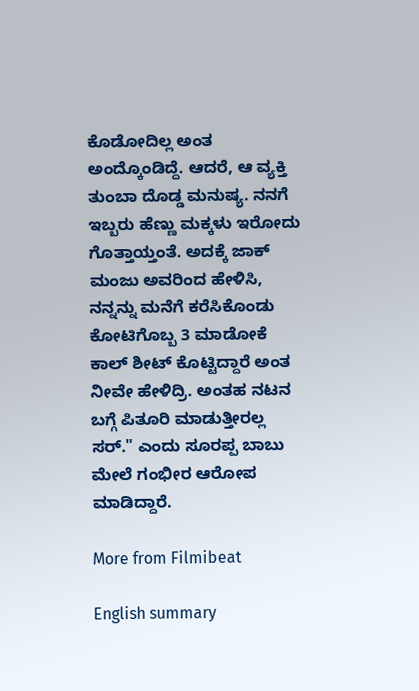ಕೊಡೋದಿಲ್ಲ ಅಂತ ಅಂದ್ಕೊಂಡಿದ್ದೆ. ಆದರೆ, ಆ ವ್ಯಕ್ತಿ ತುಂಬಾ ದೊಡ್ಡ ಮನುಷ್ಯ. ನನಗೆ ಇಬ್ಬರು ಹೆಣ್ಣು ಮಕ್ಕಳು ಇರೋದು ಗೊತ್ತಾಯ್ತಂತೆ. ಅದಕ್ಕೆ ಜಾಕ್ ಮಂಜು ಅವರಿಂದ ಹೇಳಿಸಿ, ನನ್ನನ್ನು ಮನೆಗೆ ಕರೆಸಿಕೊಂಡು ಕೋಟಿಗೊಬ್ಬ 3 ಮಾಡೋಕೆ ಕಾಲ್ ಶೀಟ್ ಕೊಟ್ಟಿದ್ದಾರೆ ಅಂತ ನೀವೇ ಹೇಳಿದ್ರಿ. ಅಂತಹ ನಟನ ಬಗ್ಗೆ ಪಿತೂರಿ ಮಾಡುತ್ತೀರಲ್ಲ ಸರ್." ಎಂದು ಸೂರಪ್ಪ ಬಾಬು ಮೇಲೆ ಗಂಭೀರ ಆರೋಪ ಮಾಡಿದ್ದಾರೆ.

More from Filmibeat

English summary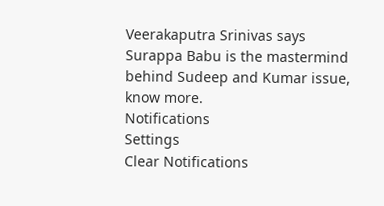Veerakaputra Srinivas says Surappa Babu is the mastermind behind Sudeep and Kumar issue, know more.
Notifications
Settings
Clear Notifications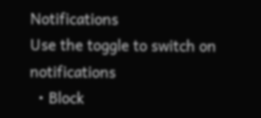Notifications
Use the toggle to switch on notifications
  • Block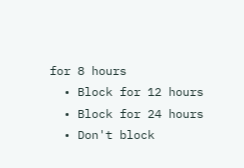for 8 hours
  • Block for 12 hours
  • Block for 24 hours
  • Don't block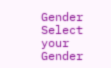Gender
Select your Gender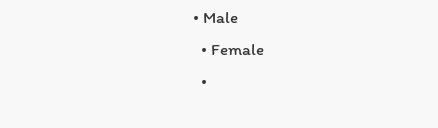• Male
  • Female
  •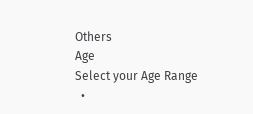Others
Age
Select your Age Range
  •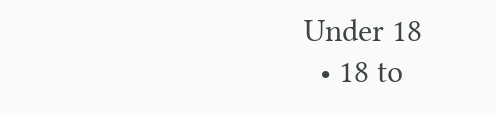Under 18
  • 18 to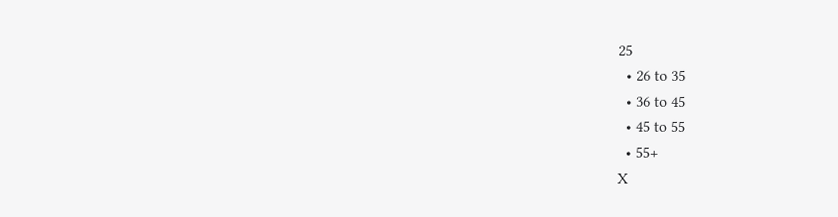25
  • 26 to 35
  • 36 to 45
  • 45 to 55
  • 55+
X